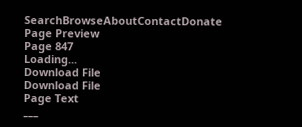SearchBrowseAboutContactDonate
Page Preview
Page 847
Loading...
Download File
Download File
Page Text
___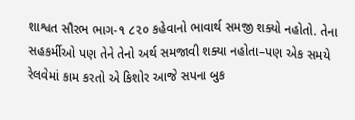શાશ્વત સૌરભ ભાગ-૧ ૮૨૦ કહેવાનો ભાવાર્થ સમજી શક્યો નહોતો. તેના સહકર્મીઓ પણ તેને તેનો અર્થ સમજાવી શક્યા નહોતા–પણ એક સમયે રેલવેમાં કામ કરતો એ કિશોર આજે સપના બુક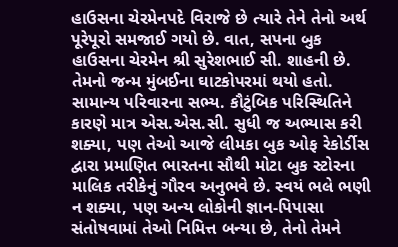હાઉસના ચેરમેનપદે વિરાજે છે ત્યારે તેને તેનો અર્થ પૂરેપૂરો સમજાઈ ગયો છે. વાત, સપના બુક હાઉસના ચેરમેન શ્રી સુરેશભાઈ સી. શાહની છે. તેમનો જન્મ મુંબઈના ઘાટકોપરમાં થયો હતો. સામાન્ય પરિવારના સભ્ય. કૌટુંબિક પરિસ્થિતિને કારણે માત્ર એસ.એસ.સી. સુધી જ અભ્યાસ કરી શક્યા, પણ તેઓ આજે લીમકા બુક ઓફ રેકોર્ડીસ દ્વારા પ્રમાણિત ભારતના સૌથી મોટા બુક સ્ટોરના માલિક તરીકેનું ગૌરવ અનુભવે છે. સ્વયં ભલે ભણી ન શક્યા, પણ અન્ય લોકોની જ્ઞાન-પિપાસા સંતોષવામાં તેઓ નિમિત્ત બન્યા છે, તેનો તેમને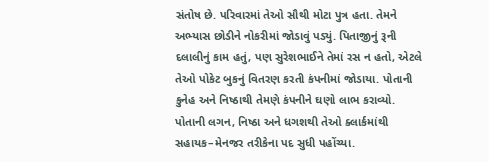સંતોષ છે. પરિવારમાં તેઓ સૌથી મોટા પુત્ર હતા. તેમને અભ્યાસ છોડીને નોકરીમાં જોડાવું પડ્યું. પિતાજીનું રૂની દલાલીનું કામ હતું, પણ સુરેશભાઈને તેમાં રસ ન હતો, એટલે તેઓ પોકેટ બુકનું વિતરણ કરતી કંપનીમાં જોડાયા. પોતાની કુનેહ અને નિષ્ઠાથી તેમણે કંપનીને ઘણો લાભ કરાવ્યો. પોતાની લગન, નિષ્ઠા અને ધગશથી તેઓ ક્લાર્કમાંથી સહાયક–મેનજર તરીકેના પદ સુધી પહોંચ્યા.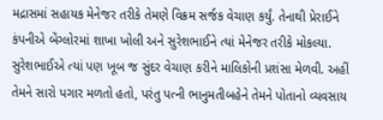મદ્રાસમાં સહાયક મેનેજર તરીકે તેમણે વિક્રમ સર્જક વેચાણ કર્યું. તેનાથી પ્રેરાઈને કંપનીએ બેંગ્લોરમાં શાખા ખોલી અને સુરેશભાઈને ત્યાં મેનેજર તરીકે મોકલ્યા. સુરેશભાઈએ ત્યાં પણ ખૂબ જ સુંદર વેચાણ કરીને માલિકોની પ્રશંસા મેળવી. અહીં તેમને સારો પગાર મળતો હતો, પરંતુ પત્ની ભાનુમતીબહેને તેમને પોતાનો વ્યવસાય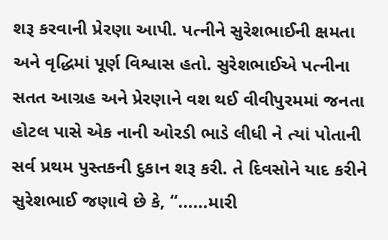શરૂ કરવાની પ્રેરણા આપી. પત્નીને સુરેશભાઈની ક્ષમતા અને વૃદ્ધિમાં પૂર્ણ વિશ્વાસ હતો. સુરેશભાઈએ પત્નીના સતત આગ્રહ અને પ્રેરણાને વશ થઈ વીવીપુરમમાં જનતા હોટલ પાસે એક નાની ઓરડી ભાડે લીધી ને ત્યાં પોતાની સર્વ પ્રથમ પુસ્તકની દુકાન શરૂ કરી. તે દિવસોને યાદ કરીને સુરેશભાઈ જણાવે છે કે, “......મારી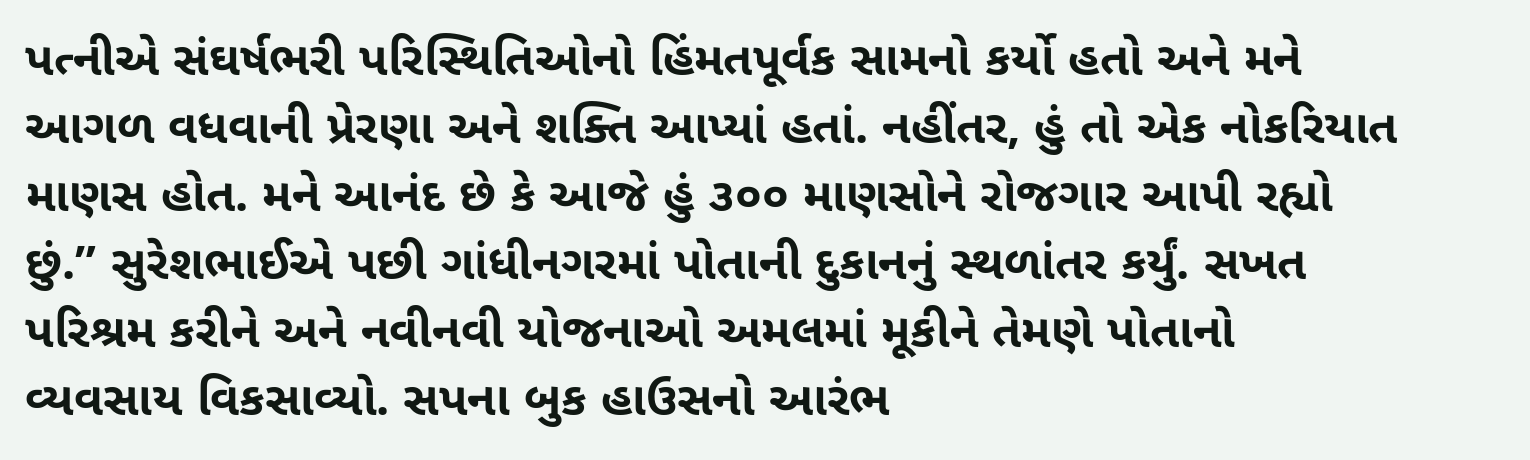પત્નીએ સંઘર્ષભરી પરિસ્થિતિઓનો હિંમતપૂર્વક સામનો કર્યો હતો અને મને આગળ વધવાની પ્રેરણા અને શક્તિ આપ્યાં હતાં. નહીંતર, હું તો એક નોકરિયાત માણસ હોત. મને આનંદ છે કે આજે હું ૩૦૦ માણસોને રોજગાર આપી રહ્યો છું.” સુરેશભાઈએ પછી ગાંધીનગરમાં પોતાની દુકાનનું સ્થળાંતર કર્યું. સખત પરિશ્રમ કરીને અને નવીનવી યોજનાઓ અમલમાં મૂકીને તેમણે પોતાનો વ્યવસાય વિકસાવ્યો. સપના બુક હાઉસનો આરંભ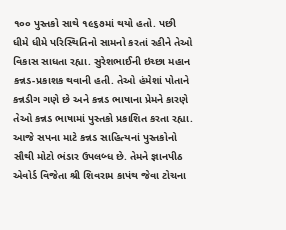૧૦૦ પુસ્તકો સાથે ૧૯૬૭માં થયો હતો. પછી ધીમે ધીમે પરિસ્થિતિનો સામનો કરતાં રહીને તેઓ વિકાસ સાધતા રહ્યા. સુરેશભાઈની ઇચ્છા મહાન કન્નડ-પ્રકાશક થવાની હતી. તેઓ હંમેશાં પોતાને કન્નડીગ ગણે છે અને કન્નડ ભાષાના પ્રેમને કારણે તેઓ કન્નડ ભાષામાં પુસ્તકો પ્રકાશિત કરતા રહ્યા. આજે સપના માટે કન્નડ સાહિત્યનાં પુસ્તકોનો સૌથી મોટો ભંડાર ઉપલબ્ધ છે. તેમને જ્ઞાનપીઠ એવોર્ડ વિજેતા શ્રી શિવરામ કાપંથ જેવા ટોચના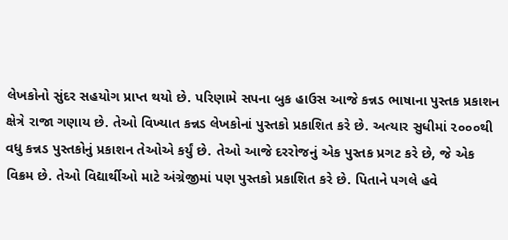લેખકોનો સુંદર સહયોગ પ્રાપ્ત થયો છે. પરિણામે સપના બુક હાઉસ આજે કન્નડ ભાષાના પુસ્તક પ્રકાશન ક્ષેત્રે રાજા ગણાય છે. તેઓ વિખ્યાત કન્નડ લેખકોનાં પુસ્તકો પ્રકાશિત કરે છે. અત્યાર સુધીમાં ૨૦૦૦થી વધુ કન્નડ પુસ્તકોનું પ્રકાશન તેઓએ કર્યું છે. તેઓ આજે દરરોજનું એક પુસ્તક પ્રગટ કરે છે, જે એક વિક્રમ છે. તેઓ વિદ્યાર્થીઓ માટે અંગ્રેજીમાં પણ પુસ્તકો પ્રકાશિત કરે છે. પિતાને પગલે હવે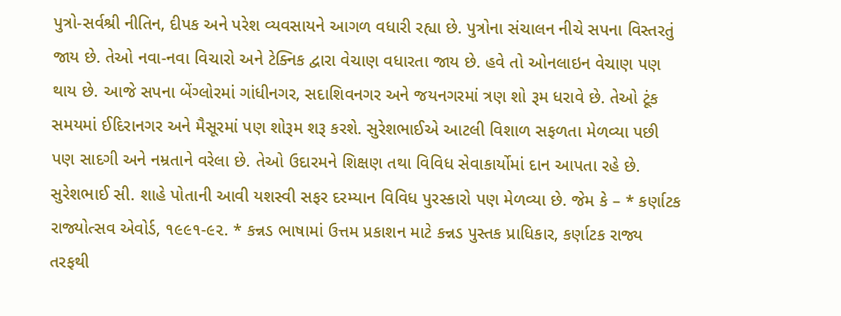પુત્રો-સર્વશ્રી નીતિન, દીપક અને પરેશ વ્યવસાયને આગળ વધારી રહ્યા છે. પુત્રોના સંચાલન નીચે સપના વિસ્તરતું જાય છે. તેઓ નવા-નવા વિચારો અને ટેક્નિક દ્વારા વેચાણ વધારતા જાય છે. હવે તો ઓનલાઇન વેચાણ પણ થાય છે. આજે સપના બેંગ્લોરમાં ગાંધીનગર, સદાશિવનગર અને જયનગરમાં ત્રણ શો રૂમ ધરાવે છે. તેઓ ટૂંક સમયમાં ઈદિરાનગર અને મૈસૂરમાં પણ શોરૂમ શરૂ કરશે. સુરેશભાઈએ આટલી વિશાળ સફળતા મેળવ્યા પછી પણ સાદગી અને નમ્રતાને વરેલા છે. તેઓ ઉદારમને શિક્ષણ તથા વિવિધ સેવાકાર્યોમાં દાન આપતા રહે છે. સુરેશભાઈ સી. શાહે પોતાની આવી યશસ્વી સફર દરમ્યાન વિવિધ પુરસ્કારો પણ મેળવ્યા છે. જેમ કે – * કર્ણાટક રાજ્યોત્સવ એવોર્ડ, ૧૯૯૧-૯૨. * કન્નડ ભાષામાં ઉત્તમ પ્રકાશન માટે કન્નડ પુસ્તક પ્રાધિકાર, કર્ણાટક રાજ્ય તરફથી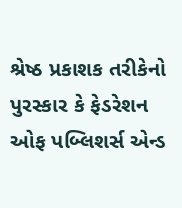શ્રેષ્ઠ પ્રકાશક તરીકેનો પુરસ્કાર કે ફેડરેશન ઓફ પબ્લિશર્સ એન્ડ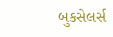બુકસેલર્સ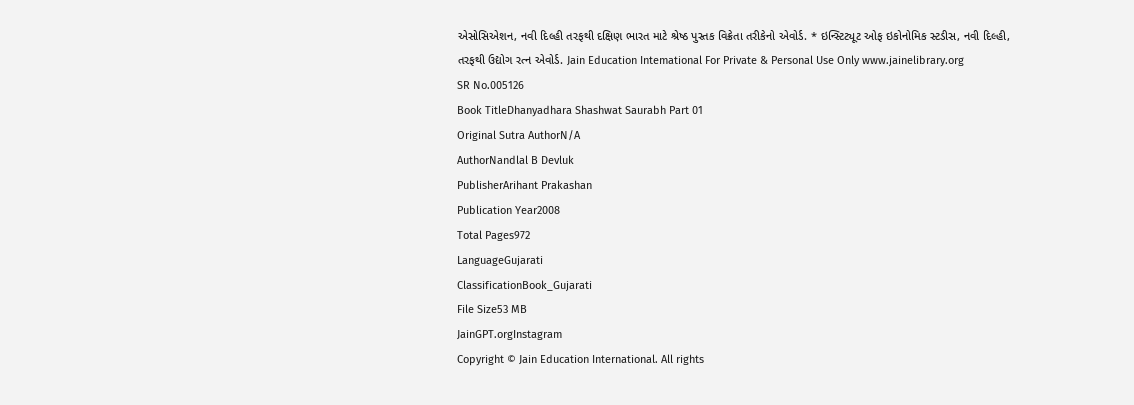એસોસિએશન, નવી દિલ્હી તરફથી દક્ષિણ ભારત માટે શ્રેષ્ઠ પુસ્તક વિક્રેતા તરીકેનો એવોર્ડ. * ઇન્સ્ટિટ્યૂટ ઓફ ઇકોનોમિક સ્ટડીસ, નવી દિલ્હી, તરફથી ઉદ્યોગ રત્ન એવોર્ડ. Jain Education Intemational For Private & Personal Use Only www.jainelibrary.org
SR No.005126
Book TitleDhanyadhara Shashwat Saurabh Part 01
Original Sutra AuthorN/A
AuthorNandlal B Devluk
PublisherArihant Prakashan
Publication Year2008
Total Pages972
LanguageGujarati
ClassificationBook_Gujarati
File Size53 MB
JainGPT.orgInstagram
Copyright © Jain Education International. All rights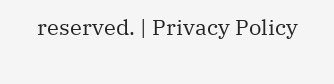reserved. | Privacy Policy